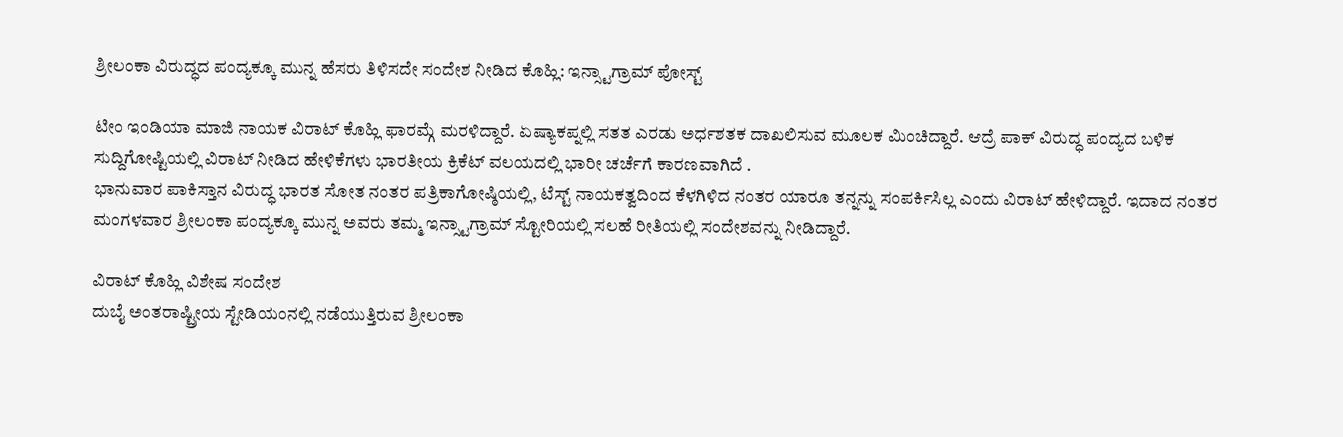ಶ್ರೀಲಂಕಾ ವಿರುದ್ಧದ ಪಂದ್ಯಕ್ಕೂ ಮುನ್ನ ಹೆಸರು ತಿಳಿಸದೇ ಸಂದೇಶ ನೀಡಿದ ಕೊಹ್ಲಿ: ಇನ್ಸ್ಟಾಗ್ರಾಮ್ ಪೋಸ್ಟ್

ಟೀಂ ಇಂಡಿಯಾ ಮಾಜಿ ನಾಯಕ ವಿರಾಟ್ ಕೊಹ್ಲಿ ಫಾರಮ್ಗೆ ಮರಳಿದ್ದಾರೆ. ಏಷ್ಯಾಕಪ್ನಲ್ಲಿ ಸತತ ಎರಡು ಅರ್ಧಶತಕ ದಾಖಲಿಸುವ ಮೂಲಕ ಮಿಂಚಿದ್ದಾರೆ. ಆದ್ರೆ ಪಾಕ್ ವಿರುದ್ಧ ಪಂದ್ಯದ ಬಳಿಕ ಸುದ್ದಿಗೋಷ್ಟಿಯಲ್ಲಿ ವಿರಾಟ್ ನೀಡಿದ ಹೇಳಿಕೆಗಳು ಭಾರತೀಯ ಕ್ರಿಕೆಟ್ ವಲಯದಲ್ಲಿ ಭಾರೀ ಚರ್ಚೆಗೆ ಕಾರಣವಾಗಿದೆ .
ಭಾನುವಾರ ಪಾಕಿಸ್ತಾನ ವಿರುದ್ಧ ಭಾರತ ಸೋತ ನಂತರ ಪತ್ರಿಕಾಗೋಷ್ಠಿಯಲ್ಲಿ, ಟೆಸ್ಟ್ ನಾಯಕತ್ವದಿಂದ ಕೆಳಗಿಳಿದ ನಂತರ ಯಾರೂ ತನ್ನನ್ನು ಸಂಪರ್ಕಿಸಿಲ್ಲ ಎಂದು ವಿರಾಟ್ ಹೇಳಿದ್ದಾರೆ. ಇದಾದ ನಂತರ ಮಂಗಳವಾರ ಶ್ರೀಲಂಕಾ ಪಂದ್ಯಕ್ಕೂ ಮುನ್ನ ಅವರು ತಮ್ಮ ಇನ್ಸ್ಟಾಗ್ರಾಮ್ ಸ್ಟೋರಿಯಲ್ಲಿ ಸಲಹೆ ರೀತಿಯಲ್ಲಿ ಸಂದೇಶವನ್ನು ನೀಡಿದ್ದಾರೆ.

ವಿರಾಟ್ ಕೊಹ್ಲಿ ವಿಶೇಷ ಸಂದೇಶ
ದುಬೈ ಅಂತರಾಷ್ಟ್ರೀಯ ಸ್ಟೇಡಿಯಂನಲ್ಲಿ ನಡೆಯುತ್ತಿರುವ ಶ್ರೀಲಂಕಾ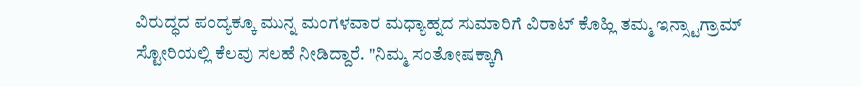ವಿರುದ್ಧದ ಪಂದ್ಯಕ್ಕೂ ಮುನ್ನ ಮಂಗಳವಾರ ಮಧ್ಯಾಹ್ನದ ಸುಮಾರಿಗೆ ವಿರಾಟ್ ಕೊಹ್ಲಿ ತಮ್ಮ ಇನ್ಸ್ಟಾಗ್ರಾಮ್ ಸ್ಟೋರಿಯಲ್ಲಿ ಕೆಲವು ಸಲಹೆ ನೀಡಿದ್ದಾರೆ. "ನಿಮ್ಮ ಸಂತೋಷಕ್ಕಾಗಿ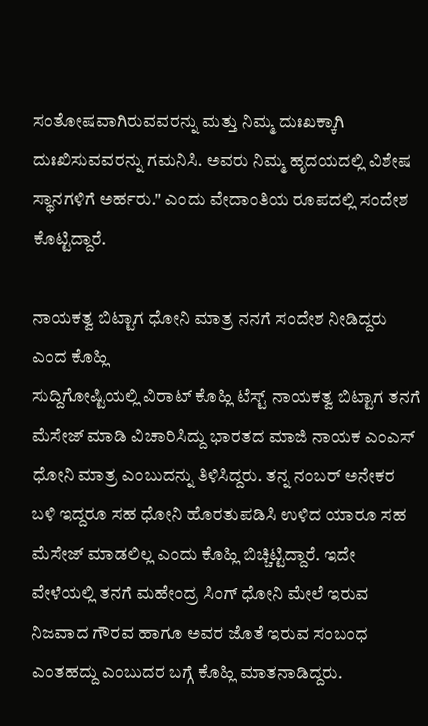ಸಂತೋಷವಾಗಿರುವವರನ್ನು ಮತ್ತು ನಿಮ್ಮ ದುಃಖಕ್ಕಾಗಿ ದುಃಖಿಸುವವರನ್ನು ಗಮನಿಸಿ. ಅವರು ನಿಮ್ಮ ಹೃದಯದಲ್ಲಿ ವಿಶೇಷ ಸ್ಥಾನಗಳಿಗೆ ಅರ್ಹರು." ಎಂದು ವೇದಾಂತಿಯ ರೂಪದಲ್ಲಿ ಸಂದೇಶ ಕೊಟ್ಟಿದ್ದಾರೆ.

ನಾಯಕತ್ವ ಬಿಟ್ಟಾಗ ಧೋನಿ ಮಾತ್ರ ನನಗೆ ಸಂದೇಶ ನೀಡಿದ್ದರು ಎಂದ ಕೊಹ್ಲಿ
ಸುದ್ದಿಗೋಷ್ಟಿಯಲ್ಲಿ ವಿರಾಟ್ ಕೊಹ್ಲಿ ಟೆಸ್ಟ್ ನಾಯಕತ್ವ ಬಿಟ್ಟಾಗ ತನಗೆ ಮೆಸೇಜ್ ಮಾಡಿ ವಿಚಾರಿಸಿದ್ದು ಭಾರತದ ಮಾಜಿ ನಾಯಕ ಎಂಎಸ್ ಧೋನಿ ಮಾತ್ರ ಎಂಬುದನ್ನು ತಿಳಿಸಿದ್ದರು. ತನ್ನ ನಂಬರ್ ಅನೇಕರ ಬಳಿ ಇದ್ದರೂ ಸಹ ಧೋನಿ ಹೊರತುಪಡಿಸಿ ಉಳಿದ ಯಾರೂ ಸಹ ಮೆಸೇಜ್ ಮಾಡಲಿಲ್ಲ ಎಂದು ಕೊಹ್ಲಿ ಬಿಚ್ಚಿಟ್ಟಿದ್ದಾರೆ. ಇದೇ ವೇಳೆಯಲ್ಲಿ ತನಗೆ ಮಹೇಂದ್ರ ಸಿಂಗ್ ಧೋನಿ ಮೇಲೆ ಇರುವ ನಿಜವಾದ ಗೌರವ ಹಾಗೂ ಅವರ ಜೊತೆ ಇರುವ ಸಂಬಂಧ ಎಂತಹದ್ದು ಎಂಬುದರ ಬಗ್ಗೆ ಕೊಹ್ಲಿ ಮಾತನಾಡಿದ್ದರು.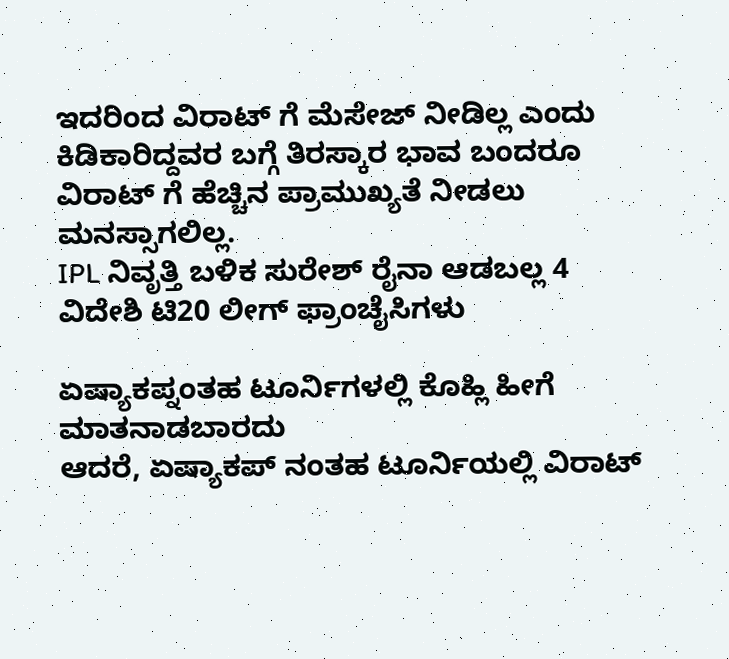ಇದರಿಂದ ವಿರಾಟ್ ಗೆ ಮೆಸೇಜ್ ನೀಡಿಲ್ಲ ಎಂದು ಕಿಡಿಕಾರಿದ್ದವರ ಬಗ್ಗೆ ತಿರಸ್ಕಾರ ಭಾವ ಬಂದರೂ ವಿರಾಟ್ ಗೆ ಹೆಚ್ಚಿನ ಪ್ರಾಮುಖ್ಯತೆ ನೀಡಲು ಮನಸ್ಸಾಗಲಿಲ್ಲ.
IPL ನಿವೃತ್ತಿ ಬಳಿಕ ಸುರೇಶ್ ರೈನಾ ಆಡಬಲ್ಲ 4 ವಿದೇಶಿ ಟಿ20 ಲೀಗ್ ಫ್ರಾಂಚೈಸಿಗಳು

ಏಷ್ಯಾಕಪ್ನಂತಹ ಟೂರ್ನಿಗಳಲ್ಲಿ ಕೊಹ್ಲಿ ಹೀಗೆ ಮಾತನಾಡಬಾರದು
ಆದರೆ, ಏಷ್ಯಾಕಪ್ ನಂತಹ ಟೂರ್ನಿಯಲ್ಲಿ ವಿರಾಟ್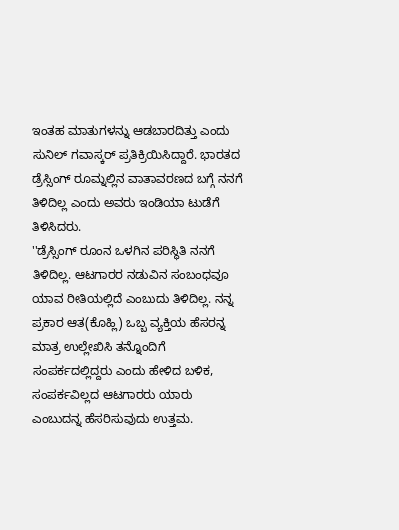ಇಂತಹ ಮಾತುಗಳನ್ನು ಆಡಬಾರದಿತ್ತು ಎಂದು ಸುನಿಲ್ ಗವಾಸ್ಕರ್ ಪ್ರತಿಕ್ರಿಯಿಸಿದ್ದಾರೆ. ಭಾರತದ ಡ್ರೆಸ್ಸಿಂಗ್ ರೂಮ್ನಲ್ಲಿನ ವಾತಾವರಣದ ಬಗ್ಗೆ ನನಗೆ ತಿಳಿದಿಲ್ಲ ಎಂದು ಅವರು ಇಂಡಿಯಾ ಟುಡೆಗೆ ತಿಳಿಸಿದರು.
''ಡ್ರೆಸ್ಸಿಂಗ್ ರೂಂನ ಒಳಗಿನ ಪರಿಸ್ಥಿತಿ ನನಗೆ ತಿಳಿದಿಲ್ಲ. ಆಟಗಾರರ ನಡುವಿನ ಸಂಬಂಧವೂ ಯಾವ ರೀತಿಯಲ್ಲಿದೆ ಎಂಬುದು ತಿಳಿದಿಲ್ಲ. ನನ್ನ ಪ್ರಕಾರ ಆತ(ಕೊಹ್ಲಿ) ಒಬ್ಬ ವ್ಯಕ್ತಿಯ ಹೆಸರನ್ನ ಮಾತ್ರ ಉಲ್ಲೇಖಿಸಿ ತನ್ನೊಂದಿಗೆ ಸಂಪರ್ಕದಲ್ಲಿದ್ದರು ಎಂದು ಹೇಳಿದ ಬಳಿಕ, ಸಂಪರ್ಕವಿಲ್ಲದ ಆಟಗಾರರು ಯಾರು ಎಂಬುದನ್ನ ಹೆಸರಿಸುವುದು ಉತ್ತಮ.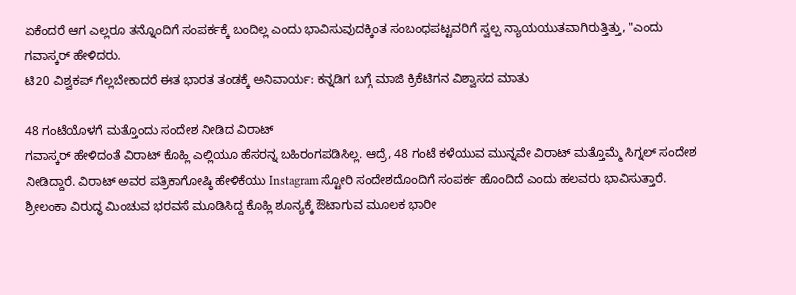ಏಕೆಂದರೆ ಆಗ ಎಲ್ಲರೂ ತನ್ನೊಂದಿಗೆ ಸಂಪರ್ಕಕ್ಕೆ ಬಂದಿಲ್ಲ ಎಂದು ಭಾವಿಸುವುದಕ್ಕಿಂತ ಸಂಬಂಧಪಟ್ಟವರಿಗೆ ಸ್ವಲ್ಪ ನ್ಯಾಯಯುತವಾಗಿರುತ್ತಿತ್ತು, "ಎಂದು ಗವಾಸ್ಕರ್ ಹೇಳಿದರು.
ಟಿ20 ವಿಶ್ವಕಪ್ ಗೆಲ್ಲಬೇಕಾದರೆ ಈತ ಭಾರತ ತಂಡಕ್ಕೆ ಅನಿವಾರ್ಯ: ಕನ್ನಡಿಗ ಬಗ್ಗೆ ಮಾಜಿ ಕ್ರಿಕೆಟಿಗನ ವಿಶ್ವಾಸದ ಮಾತು

48 ಗಂಟೆಯೊಳಗೆ ಮತ್ತೊಂದು ಸಂದೇಶ ನೀಡಿದ ವಿರಾಟ್
ಗವಾಸ್ಕರ್ ಹೇಳಿದಂತೆ ವಿರಾಟ್ ಕೊಹ್ಲಿ ಎಲ್ಲಿಯೂ ಹೆಸರನ್ನ ಬಹಿರಂಗಪಡಿಸಿಲ್ಲ. ಆದ್ರೆ, 48 ಗಂಟೆ ಕಳೆಯುವ ಮುನ್ನವೇ ವಿರಾಟ್ ಮತ್ತೊಮ್ಮೆ ಸಿಗ್ನಲ್ ಸಂದೇಶ ನೀಡಿದ್ದಾರೆ. ವಿರಾಟ್ ಅವರ ಪತ್ರಿಕಾಗೋಷ್ಠಿ ಹೇಳಿಕೆಯು Instagram ಸ್ಟೋರಿ ಸಂದೇಶದೊಂದಿಗೆ ಸಂಪರ್ಕ ಹೊಂದಿದೆ ಎಂದು ಹಲವರು ಭಾವಿಸುತ್ತಾರೆ.
ಶ್ರೀಲಂಕಾ ವಿರುದ್ಧ ಮಿಂಚುವ ಭರವಸೆ ಮೂಡಿಸಿದ್ದ ಕೊಹ್ಲಿ ಶೂನ್ಯಕ್ಕೆ ಔಟಾಗುವ ಮೂಲಕ ಭಾರೀ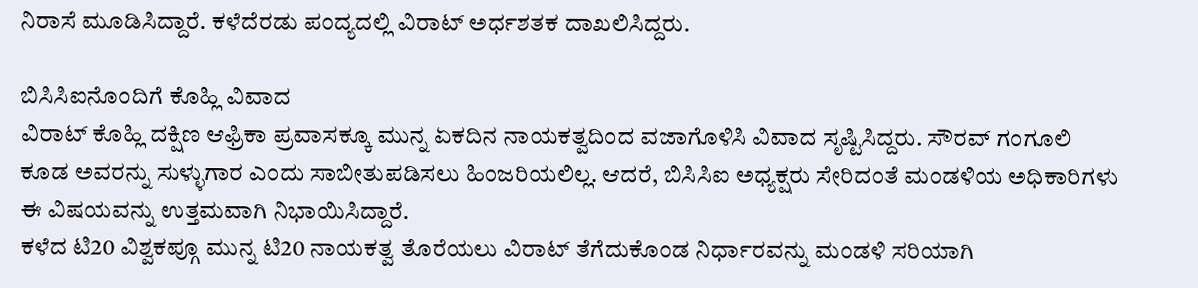ನಿರಾಸೆ ಮೂಡಿಸಿದ್ದಾರೆ. ಕಳೆದೆರಡು ಪಂದ್ಯದಲ್ಲಿ ವಿರಾಟ್ ಅರ್ಧಶತಕ ದಾಖಲಿಸಿದ್ದರು.

ಬಿಸಿಸಿಐನೊಂದಿಗೆ ಕೊಹ್ಲಿ ವಿವಾದ
ವಿರಾಟ್ ಕೊಹ್ಲಿ ದಕ್ಷಿಣ ಆಫ್ರಿಕಾ ಪ್ರವಾಸಕ್ಕೂ ಮುನ್ನ ಏಕದಿನ ನಾಯಕತ್ವದಿಂದ ವಜಾಗೊಳಿಸಿ ವಿವಾದ ಸೃಷ್ಟಿಸಿದ್ದರು. ಸೌರವ್ ಗಂಗೂಲಿ ಕೂಡ ಅವರನ್ನು ಸುಳ್ಳುಗಾರ ಎಂದು ಸಾಬೀತುಪಡಿಸಲು ಹಿಂಜರಿಯಲಿಲ್ಲ. ಆದರೆ, ಬಿಸಿಸಿಐ ಅಧ್ಯಕ್ಷರು ಸೇರಿದಂತೆ ಮಂಡಳಿಯ ಅಧಿಕಾರಿಗಳು ಈ ವಿಷಯವನ್ನು ಉತ್ತಮವಾಗಿ ನಿಭಾಯಿಸಿದ್ದಾರೆ.
ಕಳೆದ ಟಿ20 ವಿಶ್ವಕಪ್ಗೂ ಮುನ್ನ ಟಿ20 ನಾಯಕತ್ವ ತೊರೆಯಲು ವಿರಾಟ್ ತೆಗೆದುಕೊಂಡ ನಿರ್ಧಾರವನ್ನು ಮಂಡಳಿ ಸರಿಯಾಗಿ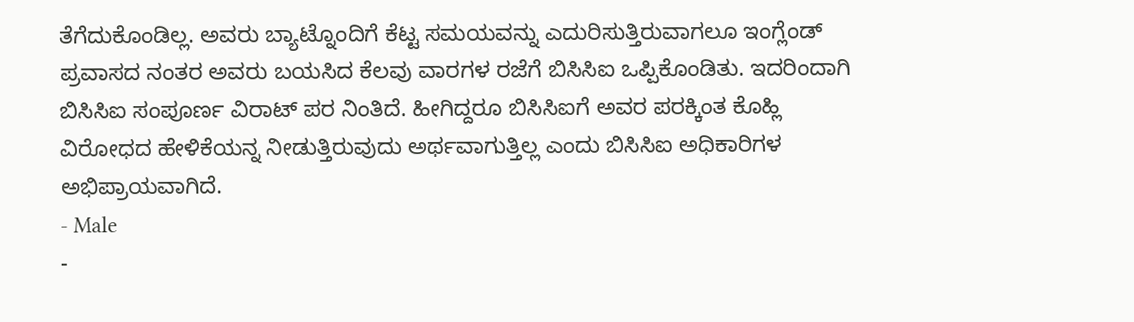ತೆಗೆದುಕೊಂಡಿಲ್ಲ. ಅವರು ಬ್ಯಾಟ್ನೊಂದಿಗೆ ಕೆಟ್ಟ ಸಮಯವನ್ನು ಎದುರಿಸುತ್ತಿರುವಾಗಲೂ ಇಂಗ್ಲೆಂಡ್ ಪ್ರವಾಸದ ನಂತರ ಅವರು ಬಯಸಿದ ಕೆಲವು ವಾರಗಳ ರಜೆಗೆ ಬಿಸಿಸಿಐ ಒಪ್ಪಿಕೊಂಡಿತು. ಇದರಿಂದಾಗಿ ಬಿಸಿಸಿಐ ಸಂಪೂರ್ಣ ವಿರಾಟ್ ಪರ ನಿಂತಿದೆ. ಹೀಗಿದ್ದರೂ ಬಿಸಿಸಿಐಗೆ ಅವರ ಪರಕ್ಕಿಂತ ಕೊಹ್ಲಿ ವಿರೋಧದ ಹೇಳಿಕೆಯನ್ನ ನೀಡುತ್ತಿರುವುದು ಅರ್ಥವಾಗುತ್ತಿಲ್ಲ ಎಂದು ಬಿಸಿಸಿಐ ಅಧಿಕಾರಿಗಳ ಅಭಿಪ್ರಾಯವಾಗಿದೆ.
- Male
-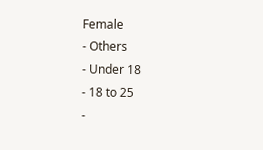Female
- Others
- Under 18
- 18 to 25
-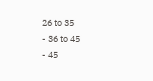26 to 35
- 36 to 45
- 45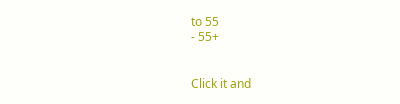to 55
- 55+


Click it and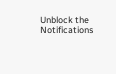Unblock the Notifications